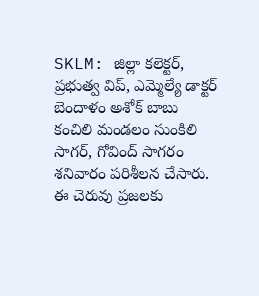SKLM: జిల్లా కలెక్టర్, ప్రభుత్వ విప్, ఎమ్మెల్యే డాక్టర్ బెందాళం అశోక్ బాబు కంచిలి మండలం సుంకిలి సాగర్, గోవింద్ సాగరం శనివారం పరిశీలన చేసారు. ఈ చెరువు ప్రజలకు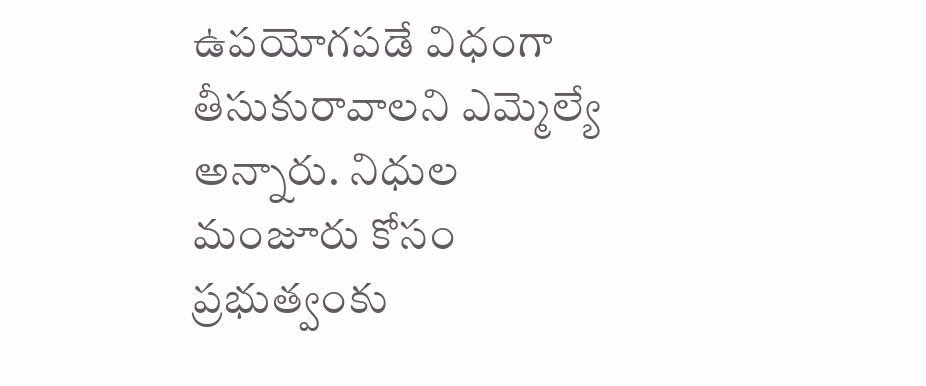ఉపయోగపడే విధంగా తీసుకురావాలని ఎమ్మెల్యే అన్నారు. నిధుల మంజూరు కోసం ప్రభుత్వంకు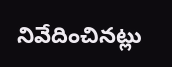నివేదించినట్లు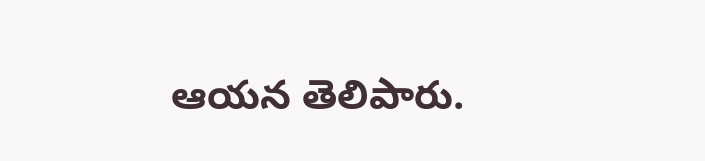ఆయన తెలిపారు.